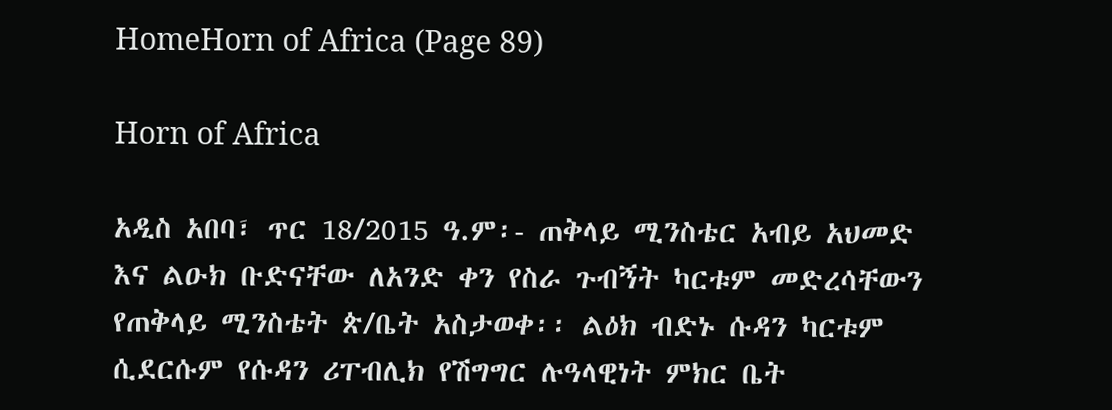HomeHorn of Africa (Page 89)

Horn of Africa

አዲስ አበባ፣ ጥር 18/2015 ዓ.ም፡- ጠቅላይ ሚንስቴር አብይ አህመድ እና ልዑክ ቡድናቸው ለአንድ ቀን የስራ ጉብኝት ካርቱም መድረሳቸውን የጠቅላይ ሚንስቴት ጵ/ቤት አስታወቀ፡፡ ልዕክ ብድኑ ሱዳን ካርቱም ሲደርሱም የሱዳን ሪፐብሊክ የሽግግር ሉዓላዊነት ምክር ቤት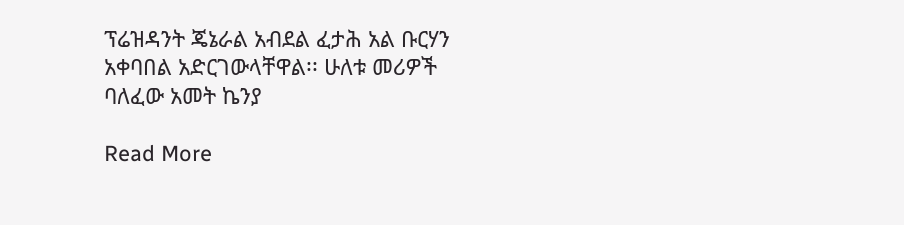ፕሬዝዳንት ጄኔራል አብደል ፈታሕ አል ቡርሃን አቀባበል አድርገውላቸዋል፡፡ ሁለቱ መሪዎች ባለፈው አመት ኬንያ

Read More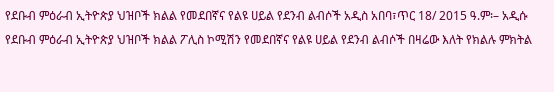የደቡብ ምዕራብ ኢትዮጵያ ህዝቦች ክልል የመደበኛና የልዩ ሀይል የደንብ ልብሶች አዲስ አበባ፣ጥር 18/ 2015 ዓ.ም፡– አዲሱ የደቡብ ምዕራብ ኢትዮጵያ ህዝቦች ክልል ፖሊስ ኮሚሽን የመደበኛና የልዩ ሀይል የደንብ ልብሶች በዛሬው እለት የክልሉ ምክትል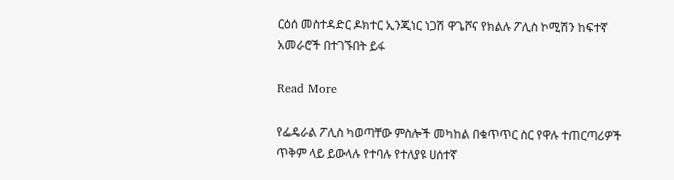ርዕሰ መስተዳድር ዶክተር ኢንጂነር ነጋሽ ዋጌሾና የክልሉ ፖሊስ ኮሚሽን ከፍተኛ አመራሮች በተገኙበት ይፋ

Read More

የፌዴራል ፖሊስ ካወጣቸው ምስሎች መካከል በቁጥጥር ስር የዋሉ ተጠርጣሪዎች ጥቅም ላይ ይውላሉ የተባሉ የተለያዩ ሀሰተኛ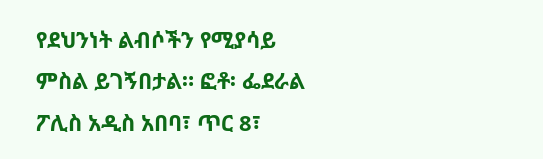የደህንነት ልብሶችን የሚያሳይ ምስል ይገኝበታል። ፎቶ፡ ፌደራል ፖሊስ አዲስ አበባ፣ ጥር 8፣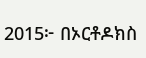2015፦ በኦርቶዶክስ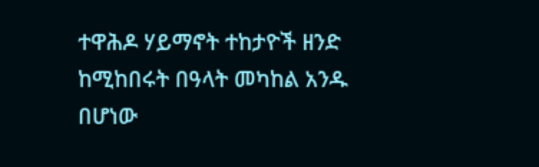ተዋሕዶ ሃይማኖት ተከታዮች ዘንድ ከሚከበሩት በዓላት መካከል አንዱ በሆነው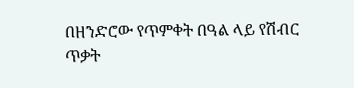በዘንድሮው የጥምቀት በዓል ላይ የሽብር ጥቃት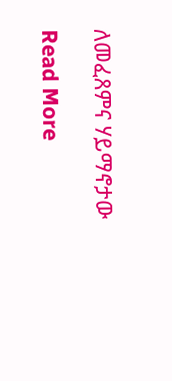ለመፈጸምና ሃይማኖታው

Read More